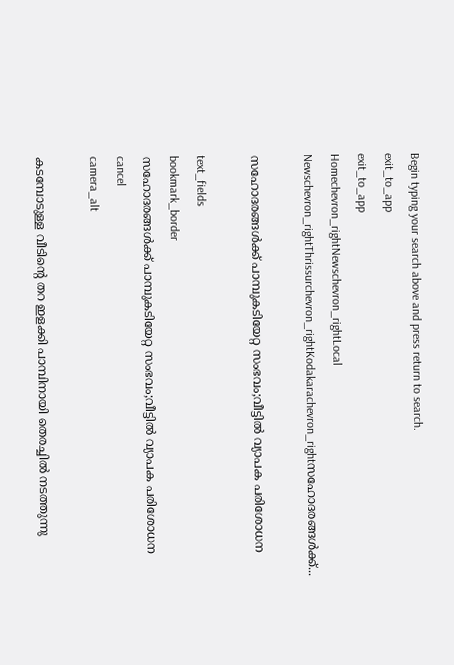Begin typing your search above and press return to search.
exit_to_app
exit_to_app
Homechevron_rightNewschevron_rightLocal Newschevron_rightThrissurchevron_rightKodakarachevron_rightസഹോദരങ്ങള്‍ക്ക്...

സഹോദരങ്ങള്‍ക്ക് പാമ്പുകടിയേറ്റ സംഭവം;വീട്ടില്‍ വ്യാപക പരിശോധന

text_fields
bookmark_border
സഹോദരങ്ങള്‍ക്ക് പാമ്പുകടിയേറ്റ സംഭവം;വീട്ടില്‍ വ്യാപക പരിശോധന
cancel
camera_alt

കടമ്പോടുള്ള വീടിന്റെ തറ ഇളക്കി പാമ്പിനായി തെരച്ചില്‍ നടത്തുന്നു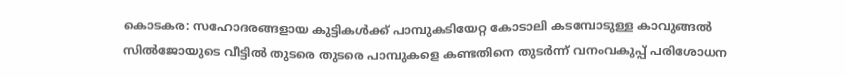കൊടകര: സഹോദരങ്ങളായ കുട്ടികള്‍ക്ക് പാമ്പുകടിയേറ്റ കോടാലി കടമ്പോടുള്ള കാവുങ്ങല്‍ സില്‍ജോയുടെ വീട്ടില്‍ തുടരെ തുടരെ പാമ്പുകളെ കണ്ടതിനെ തുടര്‍ന്ന് വനംവകുപ്പ് പരിശോധന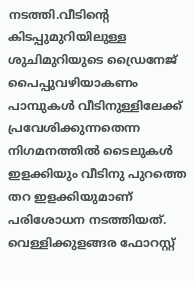നടത്തി.വീടിന്റെ കിടപ്പുമുറിയിലുള്ള ശുചിമുറിയുടെ ഡ്രൈനേജ് പൈപ്പുവഴിയാകണം പാമ്പുകള്‍ വീടിനുള്ളിലേക്ക് പ്രവേശിക്കുന്നതെന്ന നിഗമനത്തില്‍ ടൈലുകള്‍ ഇളക്കിയും വീടിനു പുറത്തെ തറ ഇളക്കിയുമാണ് പരിശോധന നടത്തിയത്. വെള്ളിക്കുളങ്ങര ഫോറസ്റ്റ്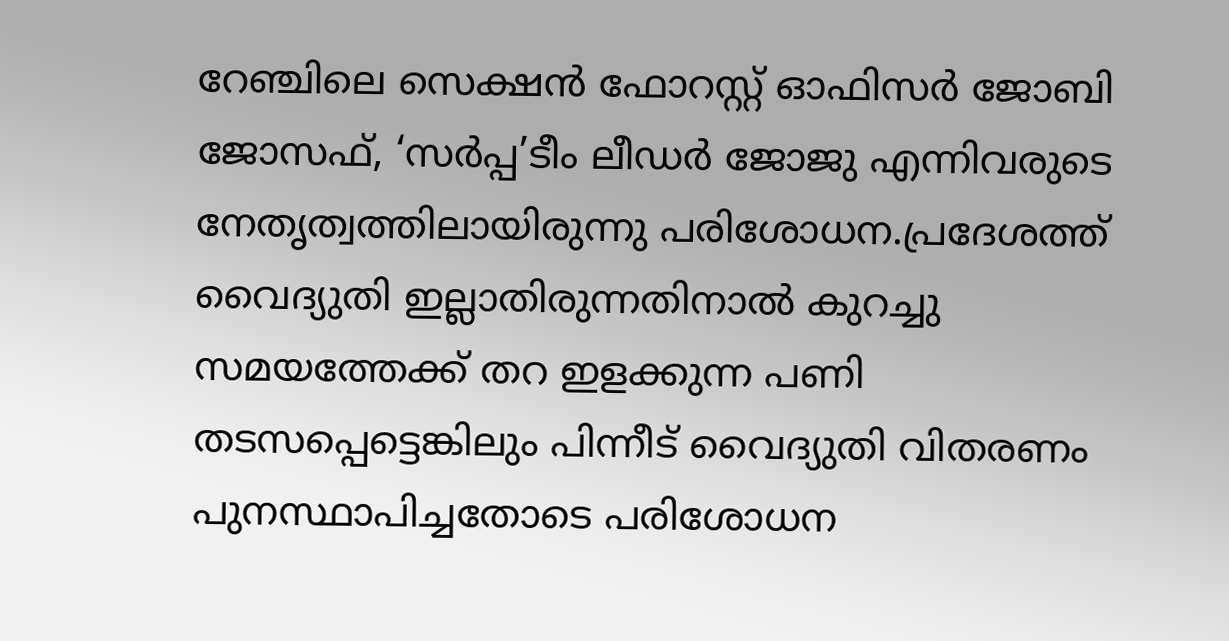റേഞ്ചിലെ സെക്ഷന്‍ ഫോറസ്റ്റ് ഓഫിസര്‍ ജോബി ജോസഫ്, ‘സര്‍പ്പ’ടീം ലീഡര്‍ ജോജു എന്നിവരുടെ നേതൃത്വത്തിലായിരുന്നു പരിശോധന.പ്രദേശത്ത് വൈദ്യുതി ഇല്ലാതിരുന്നതിനാല്‍ കുറച്ചു സമയത്തേക്ക് തറ ഇളക്കുന്ന പണി തടസപ്പെട്ടെങ്കിലും പിന്നീട് വൈദ്യുതി വിതരണം പുനസ്ഥാപിച്ചതോടെ പരിശോധന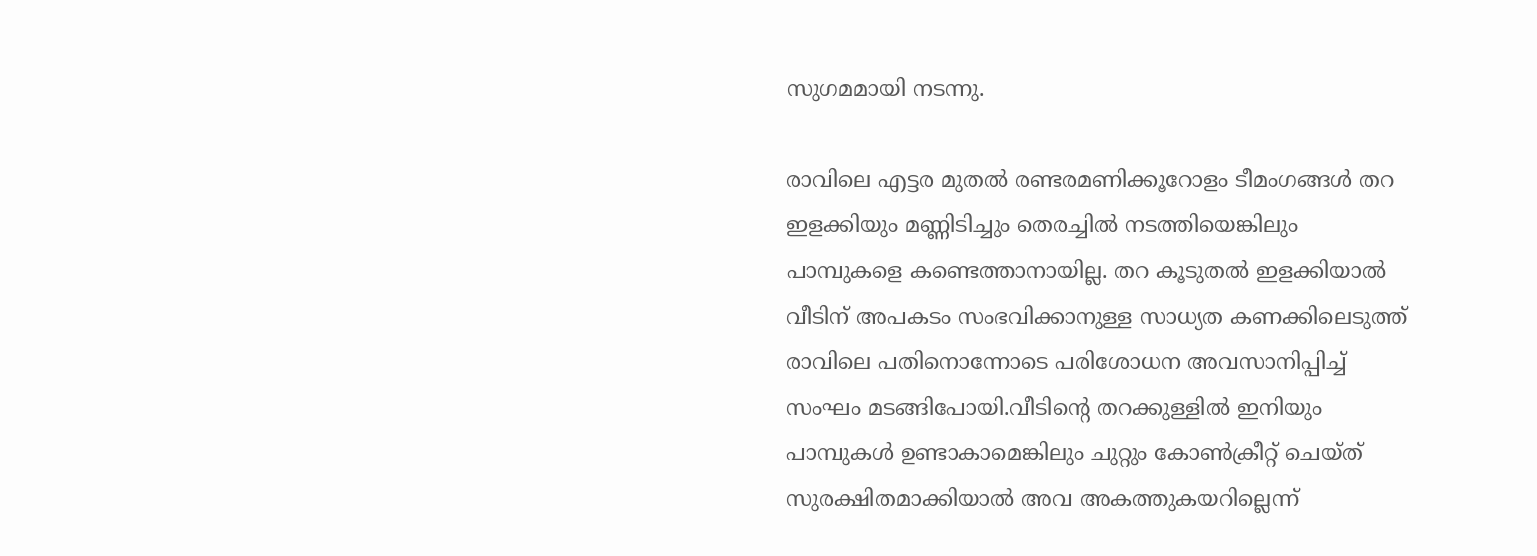സുഗമമായി നടന്നു.

രാവിലെ എട്ടര മുതല്‍ രണ്ടരമണിക്കൂറോളം ടീമംഗങ്ങള്‍ തറ ഇളക്കിയും മണ്ണിടിച്ചും തെരച്ചില്‍ നടത്തിയെങ്കിലും പാമ്പുകളെ കണ്ടെത്താനായില്ല. തറ കൂടുതല്‍ ഇളക്കിയാല്‍ വീടിന് അപകടം സംഭവിക്കാനുള്ള സാധ്യത കണക്കിലെടുത്ത് രാവിലെ പതിനൊന്നോടെ പരിശോധന അവസാനിപ്പിച്ച് സംഘം മടങ്ങിപോയി.വീടിന്റെ തറക്കുള്ളില്‍ ഇനിയും പാമ്പുകള്‍ ഉണ്ടാകാമെങ്കിലും ചുറ്റും കോണ്‍ക്രീറ്റ് ചെയ്ത് സുരക്ഷിതമാക്കിയാല്‍ അവ അകത്തുകയറില്ലെന്ന്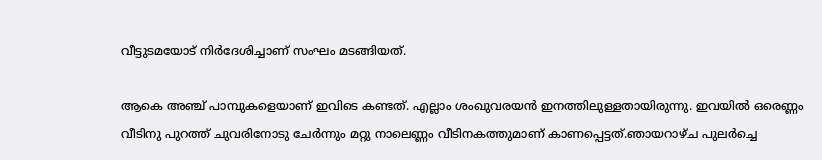വീട്ടുടമയോട് നിര്‍ദേശിച്ചാണ് സംഘം മടങ്ങിയത്.

ആകെ അഞ്ച് പാമ്പുകളെയാണ് ഇവിടെ കണ്ടത്. എല്ലാം ശംഖുവരയന്‍ ഇനത്തിലുള്ളതായിരുന്നു. ഇവയില്‍ ഒരെണ്ണം വീടിനു പുറത്ത് ചുവരിനോടു ചേര്‍ന്നും മറ്റു നാലെണ്ണം വീടിനകത്തുമാണ് കാണപ്പെട്ടത്.ഞായറാഴ്ച പുലര്‍ച്ചെ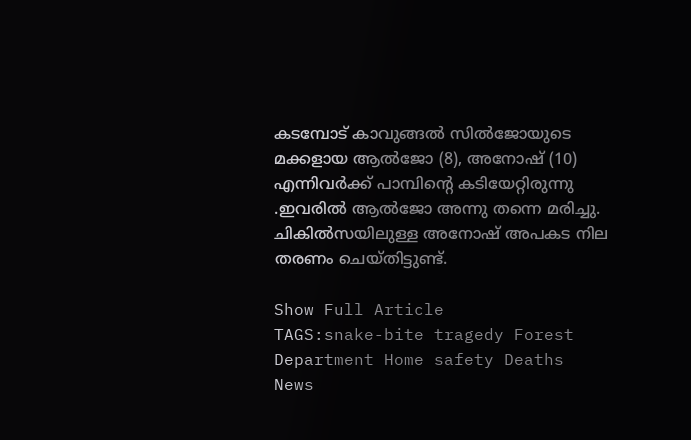കടമ്പോട് കാവുങ്ങല്‍ സില്‍ജോയുടെ മക്കളായ ആല്‍ജോ (8), അനോഷ് (10) എന്നിവര്‍ക്ക് പാമ്പിന്റെ കടിയേറ്റിരുന്നു .ഇവരില്‍ ആല്‍ജോ അന്നു തന്നെ മരിച്ചു. ചികില്‍സയിലുള്ള അനോഷ് അപകട നില തരണം ചെയ്തിട്ടുണ്ട്.

Show Full Article
TAGS:snake-bite tragedy Forest Department Home safety Deaths
News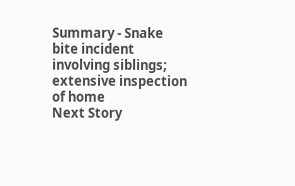Summary - Snake bite incident involving siblings; extensive inspection of home
Next Story